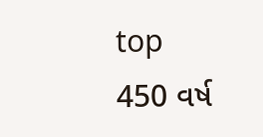top
450 વર્ષ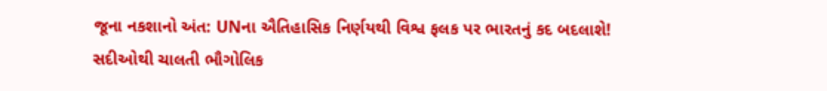જૂના નકશાનો અંત: UNના ઐતિહાસિક નિર્ણયથી વિશ્વ ફલક પર ભારતનું કદ બદલાશે!
સદીઓથી ચાલતી ભૌગોલિક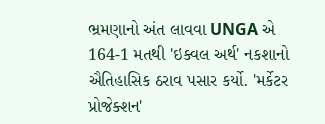ભ્રમણાનો અંત લાવવા UNGA એ 164-1 મતથી 'ઇક્વલ અર્થ' નકશાનો ઐતિહાસિક ઠરાવ પસાર કર્યો. 'મર્કેટર પ્રોજેક્શન'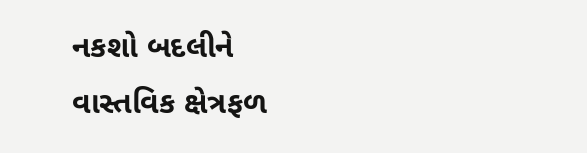નકશો બદલીને વાસ્તવિક ક્ષેત્રફળ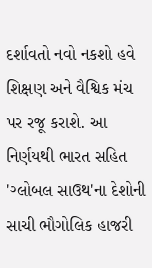દર્શાવતો નવો નકશો હવે શિક્ષણ અને વૈશ્વિક મંચ પર રજૂ કરાશે. આ નિર્ણયથી ભારત સહિત 'ગ્લોબલ સાઉથ'ના દેશોની સાચી ભૌગોલિક હાજરી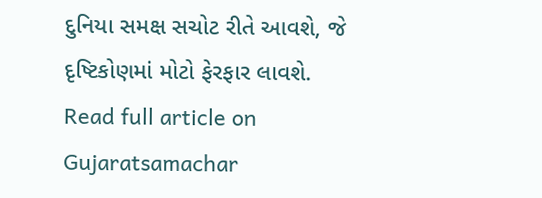દુનિયા સમક્ષ સચોટ રીતે આવશે, જે દૃષ્ટિકોણમાં મોટો ફેરફાર લાવશે.
Read full article on Gujaratsamachar